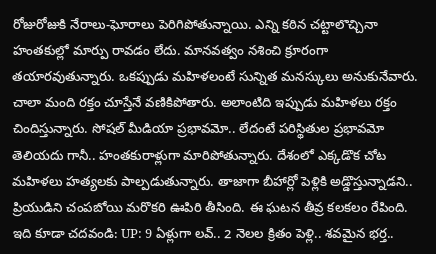రోజురోజుకి నేరాలు-ఘోరాలు పెరిగిపోతున్నాయి. ఎన్ని కఠిన చట్టాలొచ్చినా హంతకుల్లో మార్పు రావడం లేదు. మానవత్వం నశించి క్రూరంగా తయారవుతున్నారు. ఒకప్పుడు మహిళలంటే సున్నిత మనస్కులు అనుకునేవారు. చాలా మంది రక్తం చూస్తేనే వణికిపోతారు. అలాంటిది ఇప్పుడు మహిళలు రక్తం చిందిస్తున్నారు. సోషల్ మీడియా ప్రభావమో.. లేదంటే పరిస్థితుల ప్రభావమో తెలియదు గానీ.. హంతకురాళ్లుగా మారిపోతున్నారు. దేశంలో ఎక్కడొక చోట మహిళలు హత్యలకు పాల్పడుతున్నారు. తాజాగా బీహార్లో పెళ్లికి అడ్డొస్తున్నాడని.. ప్రియుడిని చంపబోయి మరొకరి ఊపిరి తీసింది. ఈ ఘటన తీవ్ర కలకలం రేపింది.
ఇది కూడా చదవండి: UP: 9 ఏళ్లుగా లవ్.. 2 నెలల క్రితం పెళ్లి.. శవమైన భర్త..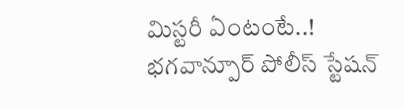మిస్టరీ ఏంటంటే..!
భగవాన్పూర్ పోలీస్ స్టేషన్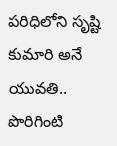పరిధిలోని సృష్టి కుమారి అనే యువతి.. పొరిగింటి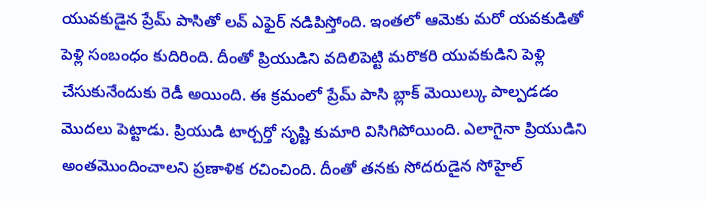యువకుడైన ప్రేమ్ పాసితో లవ్ ఎఫైర్ నడిపిస్తోంది. ఇంతలో ఆమెకు మరో యవకుడితో పెళ్లి సంబంధం కుదిరింది. దీంతో ప్రియుడిని వదిలిపెట్టి మరొకరి యువకుడిని పెళ్లి చేసుకునేందుకు రెడీ అయింది. ఈ క్రమంలో ప్రేమ్ పాసి బ్లాక్ మెయిల్కు పాల్పడడం మొదలు పెట్టాడు. ప్రియుడి టార్చర్తో సృష్టి కుమారి విసిగిపోయింది. ఎలాగైనా ప్రియుడిని అంతమొందించాలని ప్రణాళిక రచించింది. దీంతో తనకు సోదరుడైన సోహైల్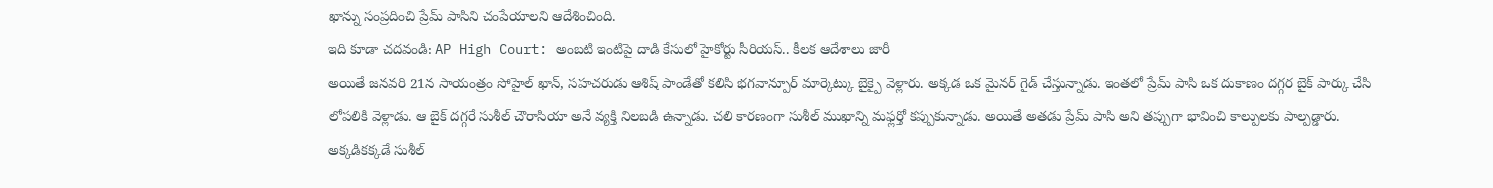ఖాన్ను సంప్రదించి ప్రేమ్ పాసిని చంపేయాలని ఆదేశించింది.
ఇది కూడా చదవండి: AP High Court: అంబటి ఇంటిపై దాడి కేసులో హైకోర్టు సీరియస్.. కీలక ఆదేశాలు జారీ
అయితే జనవరి 21న సాయంత్రం సోహైల్ ఖాన్, సహచరుడు ఆశిష్ పాండేతో కలిసి భగవాన్పూర్ మార్కెట్కు బైక్పై వెళ్లారు. అక్కడ ఒక మైనర్ గైడ్ చేస్తున్నాడు. ఇంతలో ప్రేమ్ పాసి ఒక దుకాణం దగ్గర బైక్ పార్కు చేసి లోపలికి వెళ్లాడు. ఆ బైక్ దగ్గరే సుశీల్ చౌరాసియా అనే వ్యక్తి నిలబడి ఉన్నాడు. చలి కారణంగా సుశీల్ ముఖాన్ని మఫ్లర్తో కప్పుకున్నాడు. అయితే అతడు ప్రేమ్ పాసి అని తప్పుగా భావించి కాల్పులకు పాల్పడ్డారు. అక్కడికక్కడే సుశీల్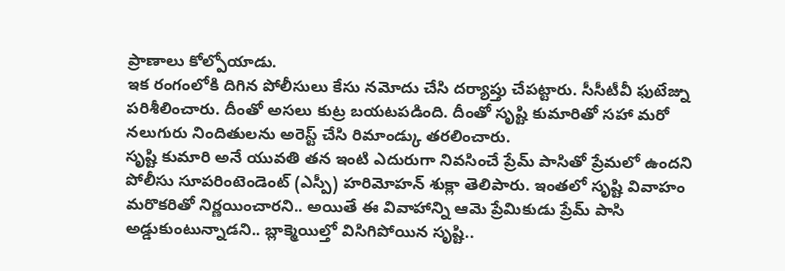ప్రాణాలు కోల్పోయాడు.
ఇక రంగంలోకి దిగిన పోలీసులు కేసు నమోదు చేసి దర్యాప్తు చేపట్టారు. సీసీటీవీ ఫుటేజ్ను పరిశీలించారు. దీంతో అసలు కుట్ర బయటపడింది. దీంతో సృష్టి కుమారితో సహా మరో నలుగురు నిందితులను అరెస్ట్ చేసి రిమాండ్కు తరలించారు.
సృష్టి కుమారి అనే యువతి తన ఇంటి ఎదురుగా నివసించే ప్రేమ్ పాసితో ప్రేమలో ఉందని పోలీసు సూపరింటెండెంట్ (ఎస్పీ) హరిమోహన్ శుక్లా తెలిపారు. ఇంతలో సృష్టి వివాహం మరొకరితో నిర్ణయించారని.. అయితే ఈ వివాహాన్ని ఆమె ప్రేమికుడు ప్రేమ్ పాసి అడ్డుకుంటున్నాడని.. బ్లాక్మెయిల్తో విసిగిపోయిన సృష్టి..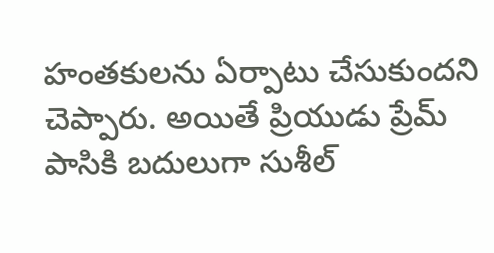హంతకులను ఏర్పాటు చేసుకుందని చెప్పారు. అయితే ప్రియుడు ప్రేమ్ పాసికి బదులుగా సుశీల్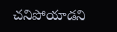చనిపోయాడని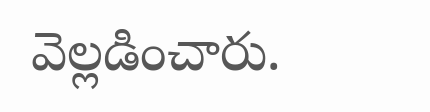వెల్లడించారు.